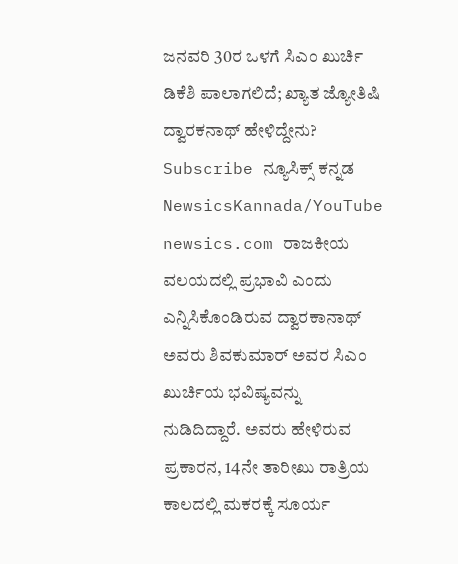ಜನವರಿ 30ರ ಒಳಗೆ ಸಿಎಂ ಖುರ್ಚಿ ಡಿಕೆಶಿ ಪಾಲಾಗಲಿದೆ; ಖ್ಯಾತ ಜ್ಯೋತಿಷಿ ದ್ವಾರಕನಾಥ್ ಹೇಳಿದ್ದೇನು?
Subscribe ನ್ಯೂಸಿಕ್ಸ್ ಕನ್ನಡ NewsicsKannada/YouTube newsics.com ರಾಜಕೀಯ ವಲಯದಲ್ಲಿ ಪ್ರಭಾವಿ ಎಂದು ಎನ್ನಿಸಿಕೊಂಡಿರುವ ದ್ವಾರಕಾನಾಥ್ ಅವರು ಶಿವಕುಮಾರ್ ಅವರ ಸಿಎಂ ಖುರ್ಚಿಯ ಭವಿಷ್ಯವನ್ನು ನುಡಿದಿದ್ದಾರೆ. ಅವರು ಹೇಳಿರುವ ಪ್ರಕಾರನ, 14ನೇ ತಾರೀಖು ರಾತ್ರಿಯ ಕಾಲದಲ್ಲಿ ಮಕರಕ್ಕೆ ಸೂರ್ಯ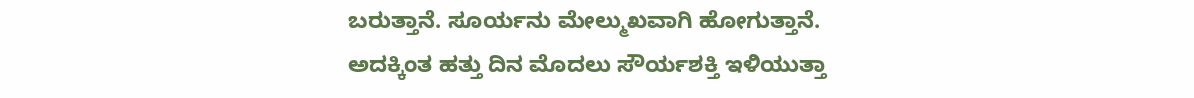ಬರುತ್ತಾನೆ. ಸೂರ್ಯನು ಮೇಲ್ಮುಖವಾಗಿ ಹೋಗುತ್ತಾನೆ. ಅದಕ್ಕಿಂತ ಹತ್ತು ದಿನ ಮೊದಲು ಸೌರ್ಯಶಕ್ತಿ ಇಳಿಯುತ್ತಾ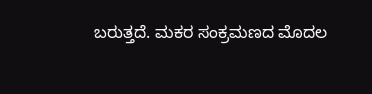ಬರುತ್ತದೆ. ಮಕರ ಸಂಕ್ರಮಣದ ಮೊದಲ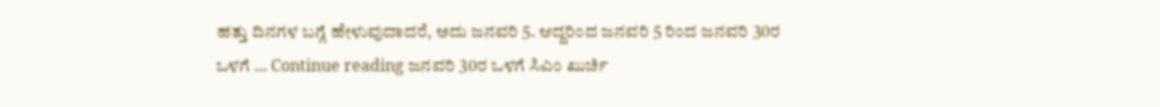ಹತ್ತು ದಿನಗಳ ಬಗ್ಗೆ ಹೇಳುವುದಾದರೆ, ಅದು ಜನವರಿ 5. ಆದ್ದರಿಂದ ಜನವರಿ 5 ರಿಂದ ಜನವರಿ 30ರ ಒಳಗೆ … Continue reading ಜನವರಿ 30ರ ಒಳಗೆ ಸಿಎಂ ಖುರ್ಚಿ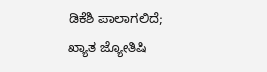ಡಿಕೆಶಿ ಪಾಲಾಗಲಿದೆ; ಖ್ಯಾತ ಜ್ಯೋತಿಷಿ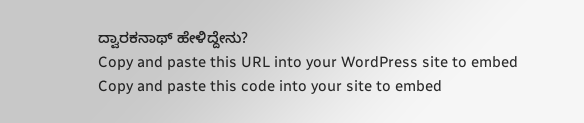ದ್ವಾರಕನಾಥ್ ಹೇಳಿದ್ದೇನು?
Copy and paste this URL into your WordPress site to embed
Copy and paste this code into your site to embed